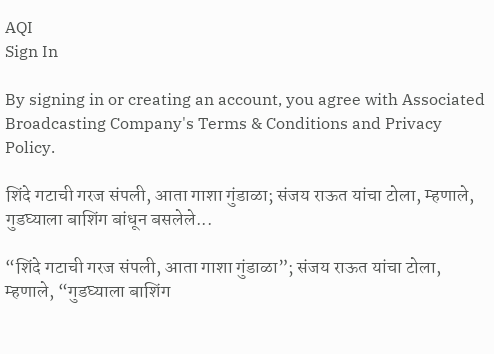AQI
Sign In

By signing in or creating an account, you agree with Associated Broadcasting Company's Terms & Conditions and Privacy Policy.

शिंदे गटाची गरज संपली, आता गाशा गुंडाळा; संजय राऊत यांचा टोला, म्हणाले, गुडघ्याला बाशिंग बांधून बसलेले...

“शिंदे गटाची गरज संपली, आता गाशा गुंडाळा”; संजय राऊत यांचा टोला, म्हणाले, “गुडघ्याला बाशिंग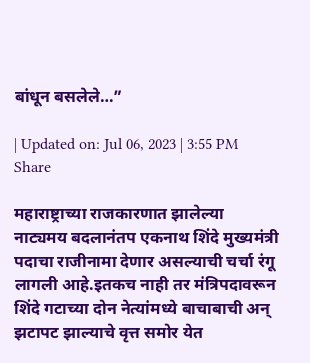बांधून बसलेले…”

| Updated on: Jul 06, 2023 | 3:55 PM
Share

महाराष्ट्राच्या राजकारणात झालेल्या नाट्यमय बदलानंतप एकनाथ शिंदे मुख्यमंत्री पदाचा राजीनामा देणार असल्याची चर्चा रंगू लागली आहे.इतकच नाही तर मंत्रिपदावरून शिंदे गटाच्या दोन नेत्यांमध्ये बाचाबाची अन् झटापट झाल्याचे वृत्त समोर येत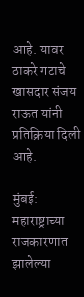आहे. यावर ठाकरे गटाचे खासदार संजय राऊत यांनी प्रतिक्रिया दिली आहे.

मुंबई: महाराष्ट्राच्या राजकारणात झालेल्या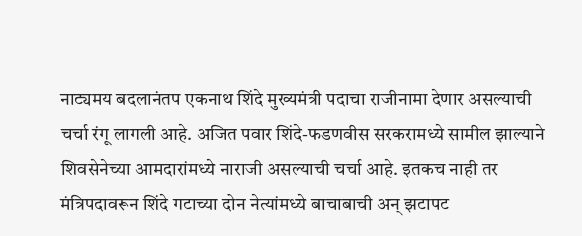नाट्यमय बदलानंतप एकनाथ शिंदे मुख्यमंत्री पदाचा राजीनामा देणार असल्याची चर्चा रंगू लागली आहे. अजित पवार शिंदे-फडणवीस सरकरामध्ये सामील झाल्याने शिवसेनेच्या आमदारांमध्ये नाराजी असल्याची चर्चा आहे. इतकच नाही तर मंत्रिपदावरून शिंदे गटाच्या दोन नेत्यांमध्ये बाचाबाची अन् झटापट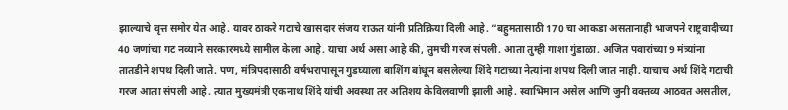झाल्याचे वृत्त समोर येत आहे. यावर ठाकरे गटाचे खासदार संजय राऊत यांनी प्रतिक्रिया दिली आहे. “बहुमतासाठी 170 चा आकडा असतानाही भाजपने राष्ट्रवादीच्या 40 जणांचा गट नव्याने सरकारमध्ये सामील केला आहे. याचा अर्थ असा आहे की, तुमची गरज संपली. आता तुम्ही गाशा गुंडाळा. अजित पवारांच्या 9 मंत्र्यांना तातडीने शपथ दिली जाते. पण, मंत्रिपदासाठी वर्षभरापासून गुडघ्याला बाशिंग बांधून बसलेल्या शिंदे गटाच्या नेत्यांना शपथ दिली जात नाही. याचाच अर्थ शिंदे गटाची गरज आता संपली आहे. त्यात मुख्यमंत्री एकनाथ शिंदे यांची अवस्था तर अतिशय केविलवाणी झाली आहे. स्वाभिमान असेल आणि जुनी वक्तव्य आठवत असतील,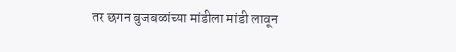तर छगन बुजबळांच्या मांडीला मांडी लावून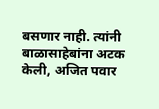बसणार नाही. त्यांनी बाळासाहेबांना अटक केली, अजित पवार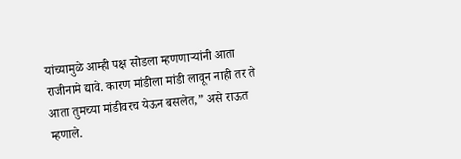यांच्यामुळे आम्ही पक्ष सोडला म्हणणाऱ्यांनी आता राजीनामे द्यावे. कारण मांडीला मांडी लावून नाही तर ते आता तुमच्या मांडीवरच येऊन बसलेत,” असे राऊत म्हणाले.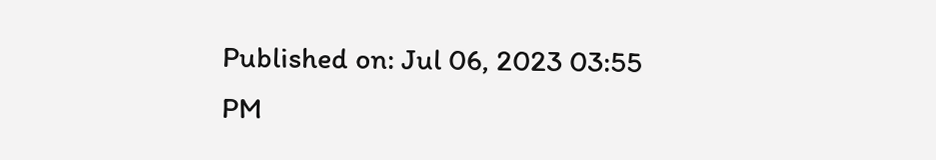Published on: Jul 06, 2023 03:55 PM